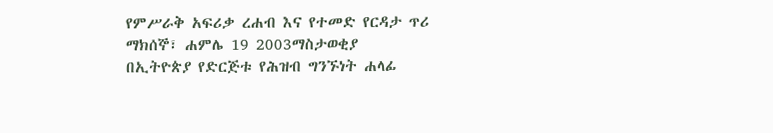የምሥራቅ አፍሪቃ ረሐብ እና የተመድ የርዳታ ጥሪ
ማክሰኞ፣ ሐምሌ 19 2003ማስታወቂያ
በኢትዮጵያ የድርጅቱ የሕዝብ ግንኙነት ሐላፊ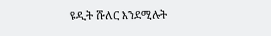ዩዲት ሹለር እንደሚሉት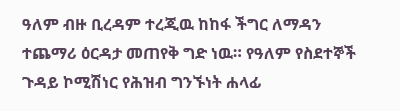ዓለም ብዙ ቢረዳም ተረጂዉ ከከፋ ችግር ለማዳን ተጨማሪ ዕርዳታ መጠየቅ ግድ ነዉ። የዓለም የስደተኞች ጉዳይ ኮሚሽነር የሕዝብ ግንኙነት ሐላፊ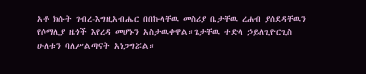አቶ ክሱት ገብረ-እግዚአብሔር በበኩላቸዉ መስሪያ ቤታቸዉ ረሐብ ያሰደዳቸዉን የሶማሊያ ዜጎች እየረዳ መሆኑን አስታዉቀዋል።ጌታቸዉ ተድላ ኃይለጊዮርጊስ ሁለቱን ባለሥልጣናት አነጋግሯል።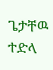ጌታቸዉ ተድላ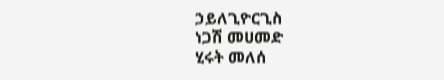ኃይለጊዮርጊስ
ነጋሽ መሀመድ
ሂሩት መለሰ